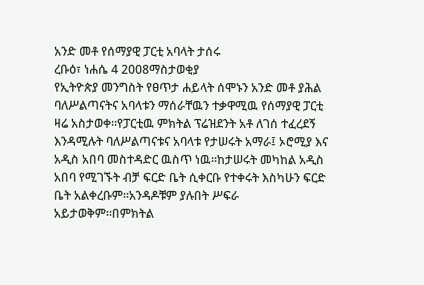አንድ መቶ የሰማያዊ ፓርቲ አባላት ታሰሩ
ረቡዕ፣ ነሐሴ 4 2008ማስታወቂያ
የኢትዮጵያ መንግስት የፀጥታ ሐይላት ሰሞኑን አንድ መቶ ያሕል ባለሥልጣናትና አባላቱን ማሰራቸዉን ተቃዋሚዉ የሰማያዊ ፓርቲ ዛሬ አስታወቀ።የፓርቲዉ ምክትል ፕሬዝደንት አቶ ለገሰ ተፈረደኝ እንዳሚሉት ባለሥልጣናቱና አባላቱ የታሠሩት አማራ፤ ኦሮሚያ እና አዲስ አበባ መስተዳድር ዉስጥ ነዉ።ከታሠሩት መካከል አዲስ አበባ የሚገኙት ብቻ ፍርድ ቤት ሲቀርቡ የተቀሩት እስካሁን ፍርድ ቤት አልቀረቡም።አንዳዶቹም ያሉበት ሥፍራ አይታወቅም።በምክትል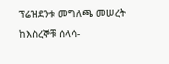ፕሬዝደንቱ መግለጫ መሠረት ከእስረኞቹ ሰላሳ-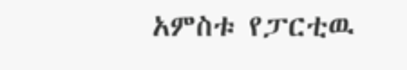አምስቱ የፓርቲዉ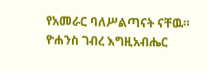የአመራር ባለሥልጣናት ናቸዉ።
ዮሐንስ ገብረ እግዚአብሔር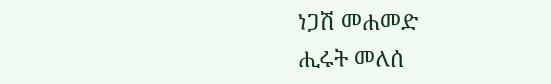ነጋሽ መሐመድ
ሒሩት መለሰ